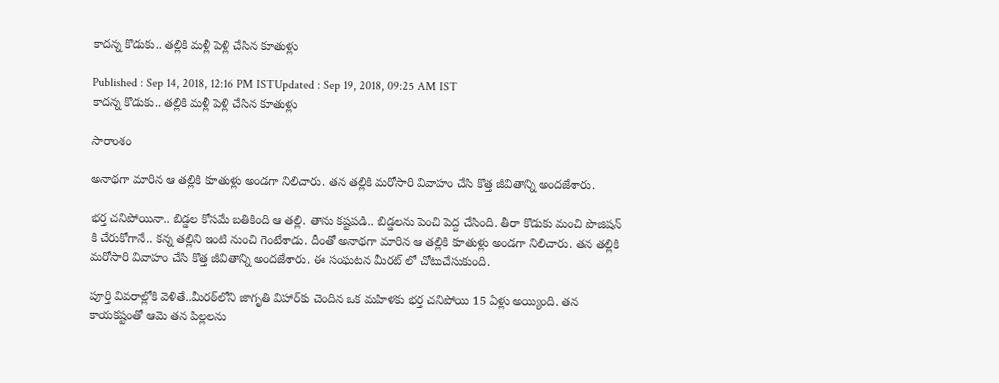కాదన్న కొడుకు.. తల్లికి మళ్లీ పెళ్లి చేసిన కూతుళ్లు

Published : Sep 14, 2018, 12:16 PM ISTUpdated : Sep 19, 2018, 09:25 AM IST
కాదన్న కొడుకు.. తల్లికి మళ్లీ పెళ్లి చేసిన కూతుళ్లు

సారాంశం

అనాథగా మారిన ఆ తల్లికి కూతుళ్లు అండగా నిలిచారు. తన తల్లికి మరోసారి వివాహం చేసి కొత్త జీవితాన్ని అందజేశారు.

భర్త చనిపోయినా.. బిడ్డల కోసమే బతికింది ఆ తల్లి. తాను కష్టపడి.. బిడ్డలను పెంచి పెద్ద చేసింది. తీరా కొడుకు మంచి పొజిషన్ కి చేరుకోగానే.. కన్న తల్లిని ఇంటి నుంచి గెంటేశాడు. దీంతో అనాథగా మారిన ఆ తల్లికి కూతుళ్లు అండగా నిలిచారు. తన తల్లికి మరోసారి వివాహం చేసి కొత్త జీవితాన్ని అందజేశారు. ఈ సంఘటన మీరట్ లో చోటుచేసుకుంది.

పూర్తి వివరాల్లోకి వెళితే..మీరఠ్‌లోని జాగృతి విహార్‌కు చెందిన ఒక మహిళ‌కు భర్త చనిపోయి 15 ఏళ్లు అయ్యింది. తన కాయకష్టంతో ఆమె తన పిల్లలను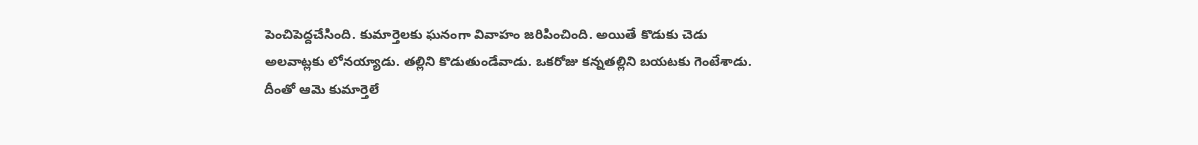పెంచిపెద్దచేసింది. కుమార్తెలకు ఘనంగా వివాహం జరిపించింది. అయితే కొడుకు చెడు అలవాట్లకు లోనయ్యాడు. తల్లిని కొడుతుండేవాడు. ఒకరోజు కన్నతల్లిని బయటకు గెంటేశాడు. దీంతో ఆమె కుమార్తెలే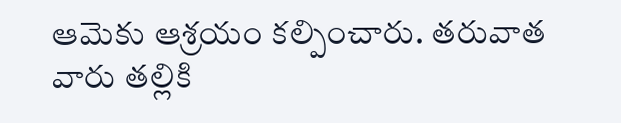ఆమెకు ఆశ్రయం కల్పించారు. తరువాత వారు తల్లికి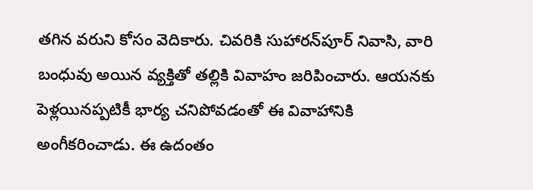తగిన వరుని కోసం వెదికారు. చివరికి సుహారన్‌పూర్ నివాసి, వారి బంధువు అయిన వ్యక్తితో తల్లికి వివాహం జరిపించారు. ఆయనకు పెళ్లయినప్పటికీ భార్య చనిపోవడంతో ఈ వివాహానికి అంగీకరించాడు. ఈ ఉదంతం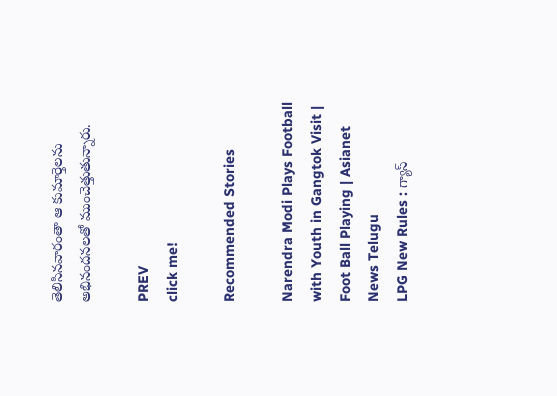తెలిసినవారంతా ఆ కుమార్తెలను అభినందనలతో ముంచెత్తుతున్నారు.

PREV
click me!

Recommended Stories

Narendra Modi Plays Football with Youth in Gangtok Visit | Foot Ball Playing | Asianet News Telugu
LPG New Rules : గ్యాస్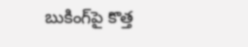బుకింగ్‌పై కొత్త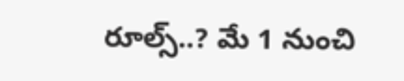రూల్స్..? మే 1 నుంచి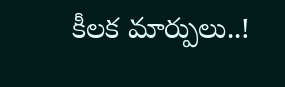కీలక మార్పులు..!